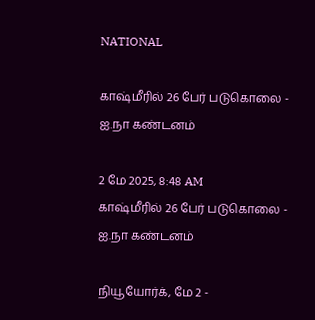NATIONAL

காஷ்மீரில் 26 பேர் படுகொலை - ஐ.நா கண்டனம்

2 மே 2025, 8:48 AM
காஷ்மீரில் 26 பேர் படுகொலை - ஐ.நா கண்டனம்

நியூயோர்க், மே 2 -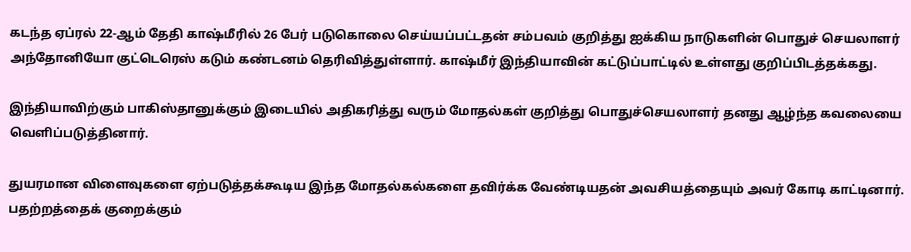கடந்த ஏப்ரல் 22-ஆம் தேதி காஷ்மீரில் 26 பேர் படுகொலை செய்யப்பட்டதன் சம்பவம் குறித்து ஐக்கிய நாடுகளின் பொதுச் செயலாளர் அந்தோனியோ குட்டெரெஸ் கடும் கண்டனம் தெரிவித்துள்ளார். காஷ்மீர் இந்தியாவின் கட்டுப்பாட்டில் உள்ளது குறிப்பிடத்தக்கது.

இந்தியாவிற்கும் பாகிஸ்தானுக்கும் இடையில் அதிகரித்து வரும் மோதல்கள் குறித்து பொதுச்செயலாளர் தனது ஆழ்ந்த கவலையை வெளிப்படுத்தினார்.

துயரமான விளைவுகளை ஏற்படுத்தக்கூடிய இந்த மோதல்கல்களை தவிர்க்க வேண்டியதன் அவசியத்தையும் அவர் கோடி காட்டினார். பதற்றத்தைக் குறைக்கும்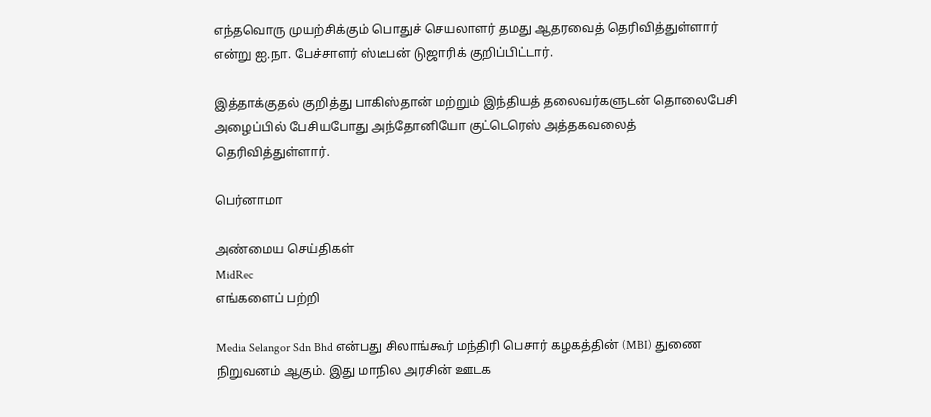எந்தவொரு முயற்சிக்கும் பொதுச் செயலாளர் தமது ஆதரவைத் தெரிவித்துள்ளார் என்று ஐ.நா. பேச்சாளர் ஸ்டீபன் டுஜாரிக் குறிப்பிட்டார்.

இத்தாக்குதல் குறித்து பாகிஸ்தான் மற்றும் இந்தியத் தலைவர்களுடன் தொலைபேசி அழைப்பில் பேசியபோது அந்தோனியோ குட்டெரெஸ் அத்தகவலைத் தெரிவித்துள்ளார்.

பெர்னாமா

அண்மைய செய்திகள்
MidRec
எங்களைப் பற்றி

Media Selangor Sdn Bhd என்பது சிலாங்கூர் மந்திரி பெசார் கழகத்தின் (MBI) துணை நிறுவனம் ஆகும். இது மாநில அரசின் ஊடக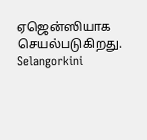ஏஜென்ஸியாக செயல்படுகிறது. Selangorkini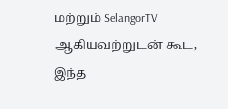மற்றும் SelangorTV ஆகியவற்றுடன் கூட, இந்த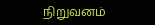நிறுவனம்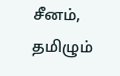சீனம், தமிழும்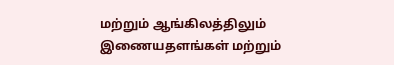மற்றும் ஆங்கிலத்திலும் இணையதளங்கள் மற்றும்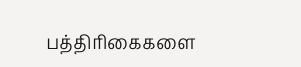பத்திரிகைகளை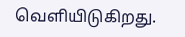வெளியிடுகிறது.